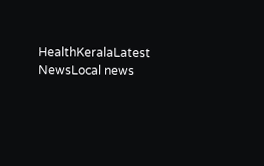HealthKeralaLatest NewsLocal news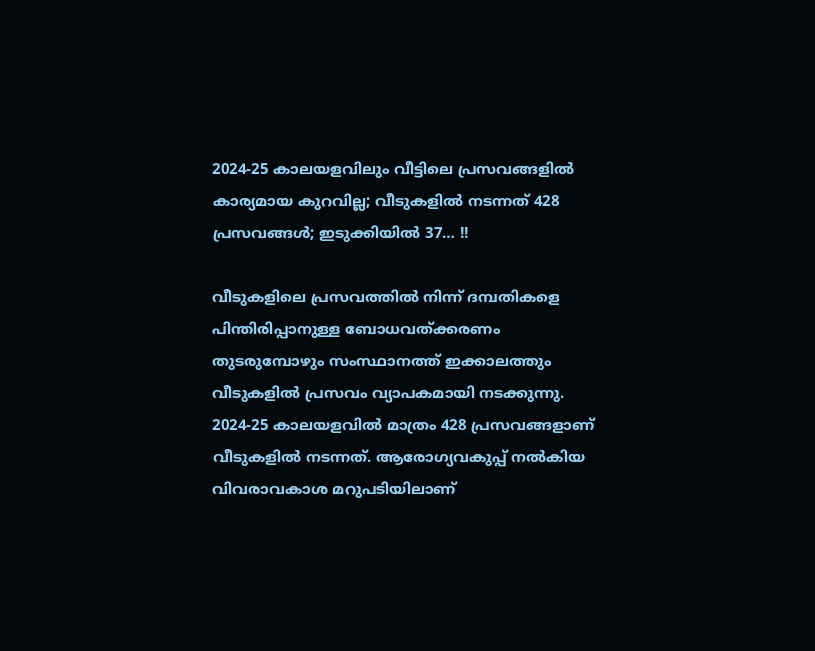2024-25 കാലയളവിലും വീട്ടിലെ പ്രസവങ്ങളില്‍ കാര്യമായ കുറവില്ല; വീടുകളില്‍ നടന്നത് 428 പ്രസവങ്ങള്‍; ഇടുക്കിയിൽ 37… !!

വീടുകളിലെ പ്രസവത്തില്‍ നിന്ന് ദമ്പതികളെ പിന്തിരിപ്പാനുള്ള ബോധവത്ക്കരണം തുടരുമ്പോഴും സംസ്ഥാനത്ത് ഇക്കാലത്തും വീടുകളില്‍ പ്രസവം വ്യാപകമായി നടക്കുന്നു. 2024-25 കാലയളവില്‍ മാത്രം 428 പ്രസവങ്ങളാണ് വീടുകളില്‍ നടന്നത്. ആരോഗ്യവകുപ്പ് നല്‍കിയ വിവരാവകാശ മറുപടിയിലാണ്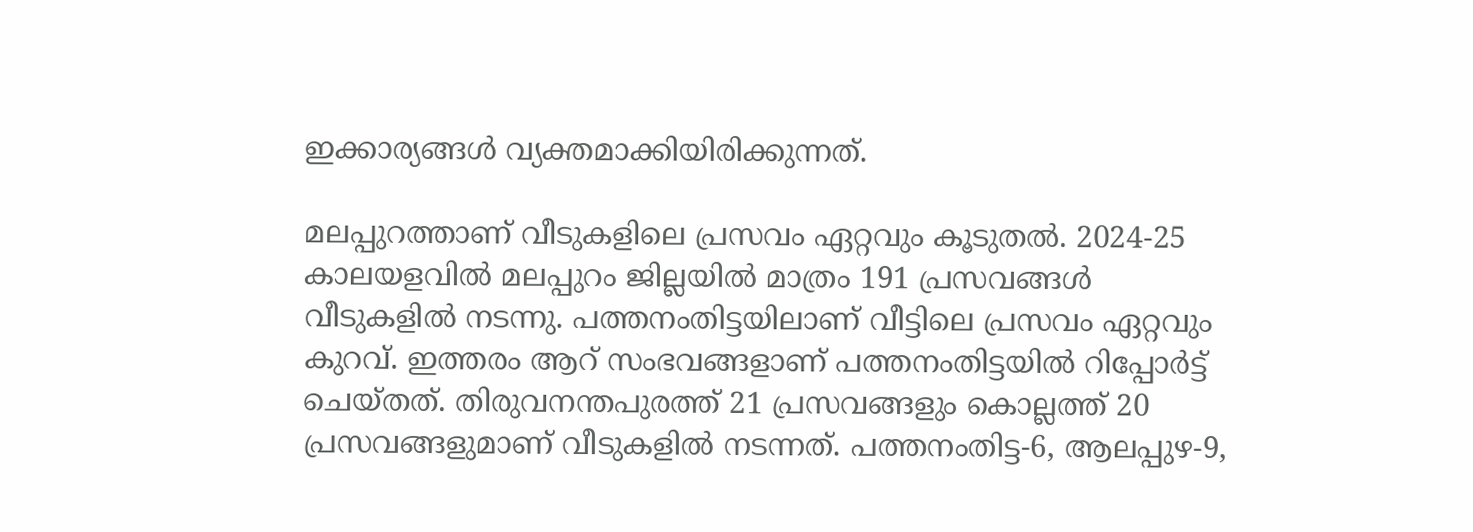ഇക്കാര്യങ്ങള്‍ വ്യക്തമാക്കിയിരിക്കുന്നത്.

മലപ്പുറത്താണ് വീടുകളിലെ പ്രസവം ഏറ്റവും കൂടുതല്‍. 2024-25 കാലയളവില്‍ മലപ്പുറം ജില്ലയില്‍ മാത്രം 191 പ്രസവങ്ങള്‍ വീടുകളില്‍ നടന്നു. പത്തനംതിട്ടയിലാണ് വീട്ടിലെ പ്രസവം ഏറ്റവും കുറവ്. ഇത്തരം ആറ് സംഭവങ്ങളാണ് പത്തനംതിട്ടയില്‍ റിപ്പോര്‍ട്ട് ചെയ്തത്. തിരുവനന്തപുരത്ത് 21 പ്രസവങ്ങളും കൊല്ലത്ത് 20 പ്രസവങ്ങളുമാണ് വീടുകളില്‍ നടന്നത്. പത്തനംതിട്ട-6, ആലപ്പുഴ-9,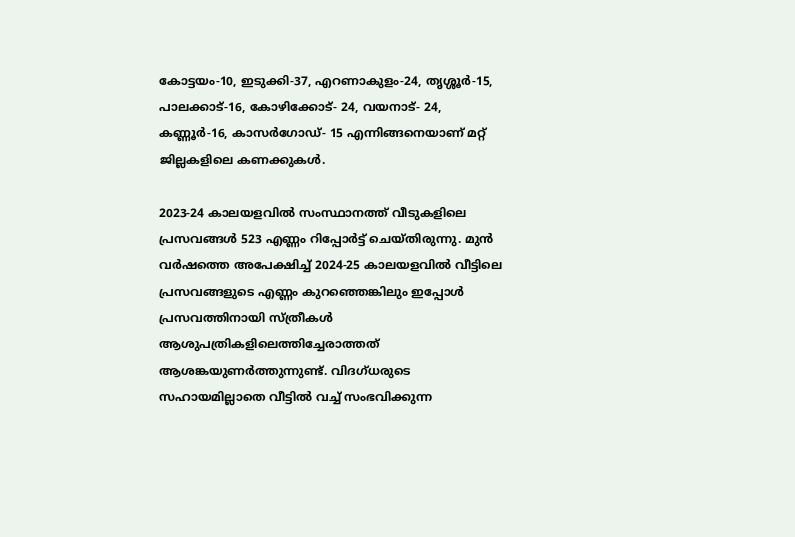കോട്ടയം-10, ഇടുക്കി-37, എറണാകുളം-24, തൃശ്ശൂര്‍-15, പാലക്കാട്-16, കോഴിക്കോട്- 24, വയനാട്- 24, കണ്ണൂര്‍-16, കാസര്‍ഗോഡ്- 15 എന്നിങ്ങനെയാണ് മറ്റ് ജില്ലകളിലെ കണക്കുകള്‍.

2023-24 കാലയളവില്‍ സംസ്ഥാനത്ത് വീടുകളിലെ പ്രസവങ്ങള്‍ 523 എണ്ണം റിപ്പോര്‍ട്ട് ചെയ്തിരുന്നു. മുന്‍ വര്‍ഷത്തെ അപേക്ഷിച്ച് 2024-25 കാലയളവില്‍ വീട്ടിലെ പ്രസവങ്ങളുടെ എണ്ണം കുറഞ്ഞെങ്കിലും ഇപ്പോള്‍ പ്രസവത്തിനായി സ്ത്രീകള്‍ ആശുപത്രികളിലെത്തിച്ചേരാത്തത് ആശങ്കയുണര്‍ത്തുന്നുണ്ട്. വിദഗ്ധരുടെ സഹായമില്ലാതെ വീട്ടില്‍ വച്ച് സംഭവിക്കുന്ന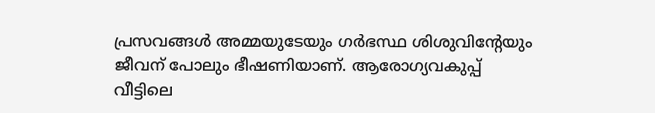പ്രസവങ്ങള്‍ അമ്മയുടേയും ഗര്‍ഭസ്ഥ ശിശുവിന്റേയും ജീവന് പോലും ഭീഷണിയാണ്. ആരോഗ്യവകുപ്പ് വീട്ടിലെ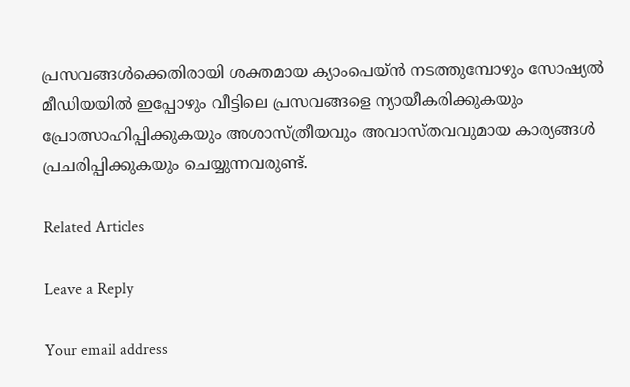പ്രസവങ്ങള്‍ക്കെതിരായി ശക്തമായ ക്യാംപെയ്ന്‍ നടത്തുമ്പോഴും സോഷ്യല്‍ മീഡിയയില്‍ ഇപ്പോഴും വീട്ടിലെ പ്രസവങ്ങളെ ന്യായീകരിക്കുകയും പ്രോത്സാഹിപ്പിക്കുകയും അശാസ്ത്രീയവും അവാസ്തവവുമായ കാര്യങ്ങള്‍ പ്രചരിപ്പിക്കുകയും ചെയ്യുന്നവരുണ്ട്.

Related Articles

Leave a Reply

Your email address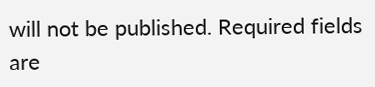will not be published. Required fields are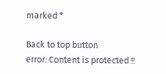marked *

Back to top button
error: Content is protected !!